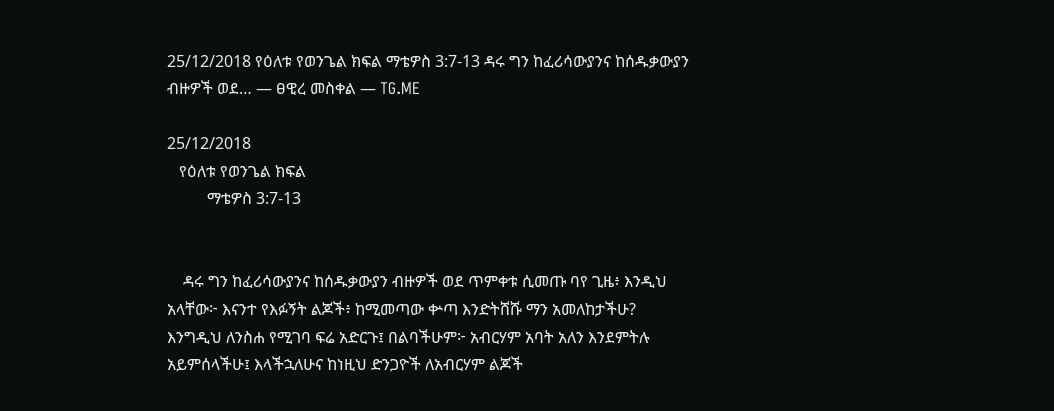25/12/2018 የዕለቱ የወንጌል ክፍል ማቴዎስ 3:7-13 ዳሩ ግን ከፈሪሳውያንና ከሰዱቃውያን ብዙዎች ወደ… — ፀዊረ መስቀል — TG.ME

25/12/2018
   የዕለቱ የወንጌል ክፍል
          ማቴዎስ 3:7-13


    ዳሩ ግን ከፈሪሳውያንና ከሰዱቃውያን ብዙዎች ወደ ጥምቀቱ ሲመጡ ባየ ጊዜ፥ እንዲህ አላቸው፦ እናንተ የእፉኝት ልጆች፥ ከሚመጣው ቍጣ እንድትሸሹ ማን አመለከታችሁ? እንግዲህ ለንስሐ የሚገባ ፍሬ አድርጉ፤ በልባችሁም፦ አብርሃም አባት አለን እንደምትሉ አይምሰላችሁ፤ እላችኋለሁና ከነዚህ ድንጋዮች ለአብርሃም ልጆች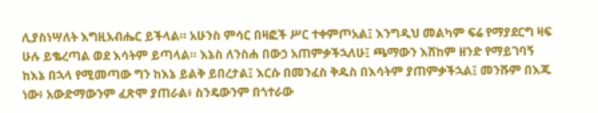ሊያስነሣለት እግዚአብሔር ይችላል። አሁንስ ምሳር በዛፎች ሥር ተቀምጦአል፤ እንግዲህ መልካም ፍሬ የማያደርግ ዛፍ ሁሉ ይቈረጣል ወደ እሳትም ይጣላል። እኔስ ለንስሐ በውኃ አጠምቃችኋለሁ፤ ጫማውን እሸከም ዘንድ የማይገባኝ ከእኔ በኋላ የሚመጣው ግን ከእኔ ይልቅ ይበረታል፤ እርሱ በመንፈስ ቅዱስ በእሳትም ያጠምቃችኋል፤ መንሹም በእጁ ነው፥ አውድማውንም ፈጽሞ ያጠራል፥ ስንዴውንም በጎተራው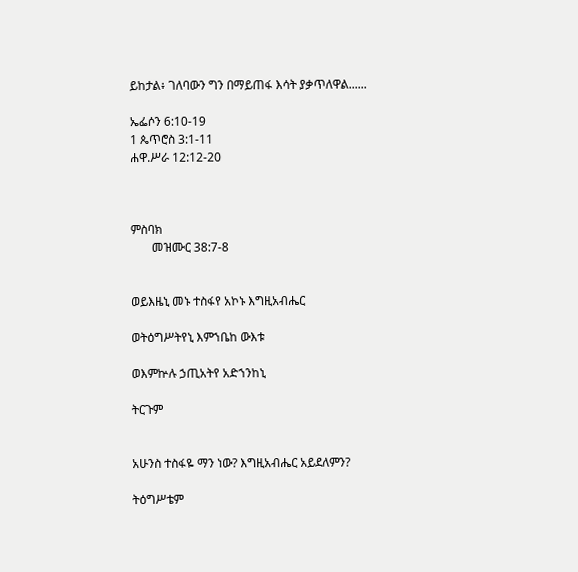ይከታል፥ ገለባውን ግን በማይጠፋ እሳት ያቃጥለዋል......

ኤፌሶን 6:10-19
1 ጴጥሮስ 3:1-11
ሐዋ.ሥራ 12:12-20



ምስባክ
       መዝሙር 38:7-8


ወይእዜኒ መኑ ተስፋየ አኮኑ እግዚአብሔር

ወትዕግሥትየኒ እምኀቤከ ውእቱ

ወእምኵሉ ኃጢአትየ አድኀንከኒ

ትርጉም


አሁንስ ተስፋዬ ማን ነው? እግዚአብሔር አይደለምን?

ትዕግሥቴም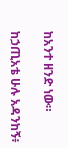ከአንተ ዘንድ ነው።

ከኃጢአቴ ሁሉ አዳንከኝ፥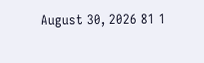August 30, 2026 81 1